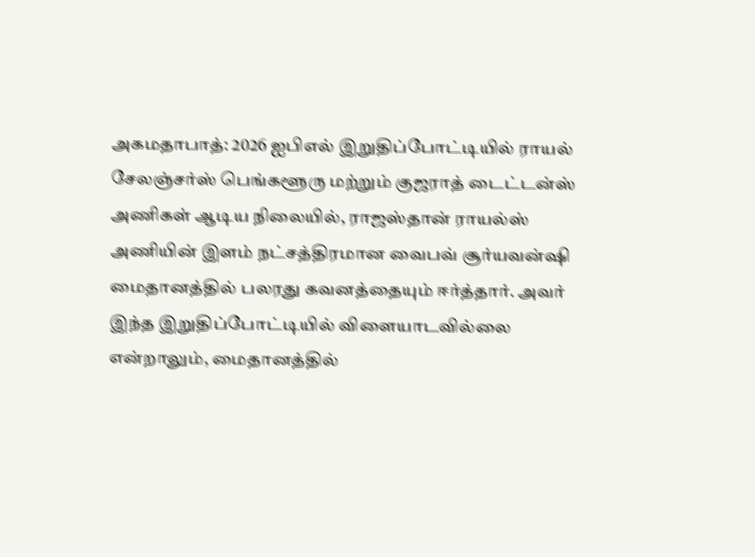அகமதாபாத்: 2026 ஐபிஎல் இறுதிப்போட்டியில் ராயல் சேலஞ்சர்ஸ் பெங்களூரு மற்றும் குஜராத் டைட்டன்ஸ் அணிகள் ஆடிய நிலையில், ராஜஸ்தான் ராயல்ஸ் அணியின் இளம் நட்சத்திரமான வைபவ் சூர்யவன்ஷி மைதானத்தில் பலரது கவனத்தையும் ஈர்த்தார். அவர் இந்த இறுதிப்போட்டியில் விளையாடவில்லை என்றாலும், மைதானத்தில்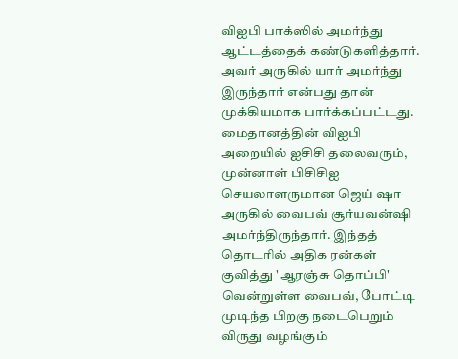விஐபி பாக்ஸில் அமர்ந்து ஆட்டத்தைக் கண்டுகளித்தார். அவர் அருகில் யார் அமர்ந்து இருந்தார் என்பது தான் முக்கியமாக பார்க்கப்பட்டது.
மைதானத்தின் விஐபி அறையில் ஐசிசி தலைவரும், முன்னாள் பிசிசிஐ செயலாளருமான ஜெய் ஷா அருகில் வைபவ் சூர்யவன்ஷி அமர்ந்திருந்தார். இந்தத் தொடரில் அதிக ரன்கள் குவித்து 'ஆரஞ்சு தொப்பி' வென்றுள்ள வைபவ், போட்டி முடிந்த பிறகு நடைபெறும் விருது வழங்கும்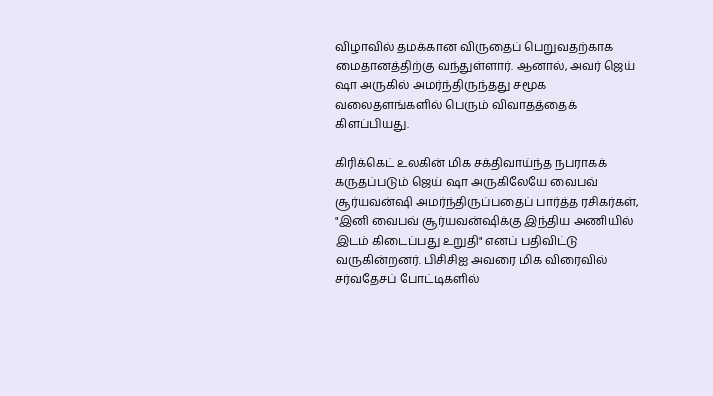விழாவில் தமக்கான விருதைப் பெறுவதற்காக மைதானத்திற்கு வந்துள்ளார். ஆனால், அவர் ஜெய் ஷா அருகில் அமர்ந்திருந்தது சமூக வலைதளங்களில் பெரும் விவாதத்தைக் கிளப்பியது.

கிரிக்கெட் உலகின் மிக சக்திவாய்ந்த நபராகக் கருதப்படும் ஜெய் ஷா அருகிலேயே வைபவ் சூர்யவன்ஷி அமர்ந்திருப்பதைப் பார்த்த ரசிகர்கள், "இனி வைபவ் சூர்யவன்ஷிக்கு இந்திய அணியில் இடம் கிடைப்பது உறுதி" எனப் பதிவிட்டு வருகின்றனர். பிசிசிஐ அவரை மிக விரைவில் சர்வதேசப் போட்டிகளில்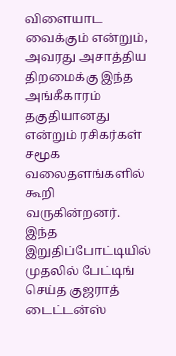விளையாட வைக்கும் என்றும், அவரது அசாத்திய திறமைக்கு இந்த அங்கீகாரம் தகுதியானது என்றும் ரசிகர்கள் சமூக வலைதளங்களில் கூறி வருகின்றனர்.
இந்த இறுதிப்போட்டியில் முதலில் பேட்டிங் செய்த குஜராத் டைட்டன்ஸ்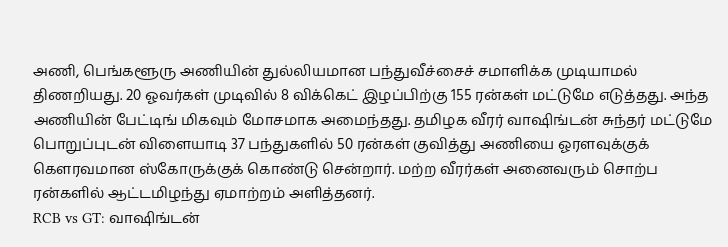அணி, பெங்களூரு அணியின் துல்லியமான பந்துவீச்சைச் சமாளிக்க முடியாமல் திணறியது. 20 ஓவர்கள் முடிவில் 8 விக்கெட் இழப்பிற்கு 155 ரன்கள் மட்டுமே எடுத்தது. அந்த அணியின் பேட்டிங் மிகவும் மோசமாக அமைந்தது. தமிழக வீரர் வாஷிங்டன் சுந்தர் மட்டுமே பொறுப்புடன் விளையாடி 37 பந்துகளில் 50 ரன்கள் குவித்து அணியை ஓரளவுக்குக் கௌரவமான ஸ்கோருக்குக் கொண்டு சென்றார். மற்ற வீரர்கள் அனைவரும் சொற்ப ரன்களில் ஆட்டமிழந்து ஏமாற்றம் அளித்தனர்.
RCB vs GT: வாஷிங்டன்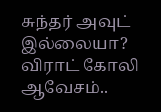சுந்தர் அவுட் இல்லையா? விராட் கோலி ஆவேசம்..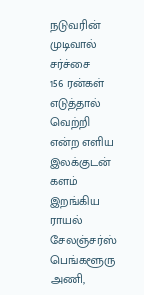நடுவரின் முடிவால் சர்ச்சை
156 ரன்கள் எடுத்தால் வெற்றி என்ற எளிய இலக்குடன் களம் இறங்கிய ராயல் சேலஞ்சர்ஸ் பெங்களூரு அணி,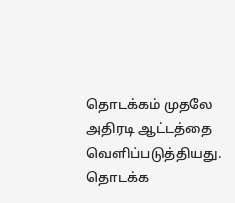தொடக்கம் முதலே அதிரடி ஆட்டத்தை வெளிப்படுத்தியது. தொடக்க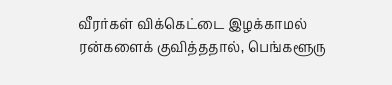வீரர்கள் விக்கெட்டை இழக்காமல் ரன்களைக் குவித்ததால், பெங்களூரு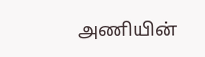அணியின்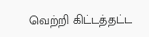வெற்றி கிட்டத்தட்ட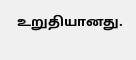உறுதியானது.